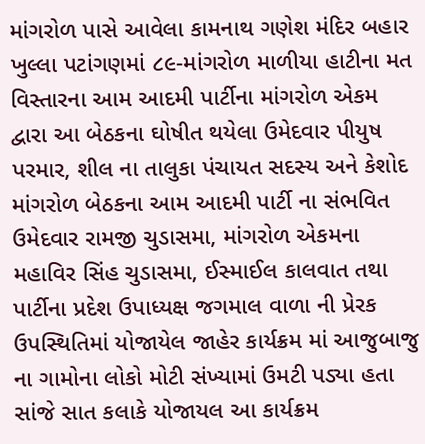માંગરોળ પાસે આવેલા કામનાથ ગણેશ મંદિર બહાર ખુલ્લા પટાંગણમાં ૮૯-માંગરોળ માળીયા હાટીના મત વિસ્તારના આમ આદમી પાર્ટીના માંગરોળ એકમ દ્વારા આ બેઠકના ઘોષીત થયેલા ઉમેદવાર પીયુષ પરમાર, શીલ ના તાલુકા પંચાયત સદસ્ય અને કેશોદ માંગરોળ બેઠકના આમ આદમી પાર્ટી ના સંભવિત ઉમેદવાર રામજી ચુડાસમા, માંગરોળ એકમના મહાવિર સિંહ ચુડાસમા, ઈસ્માઈલ કાલવાત તથા પાર્ટીના પ્રદેશ ઉપાધ્યક્ષ જગમાલ વાળા ની પ્રેરક ઉપસ્થિતિમાં યોજાયેલ જાહેર કાર્યક્રમ માં આજુબાજુ ના ગામોના લોકો મોટી સંખ્યામાં ઉમટી પડ્યા હતા
સાંજે સાત કલાકે યોજાયલ આ કાર્યક્રમ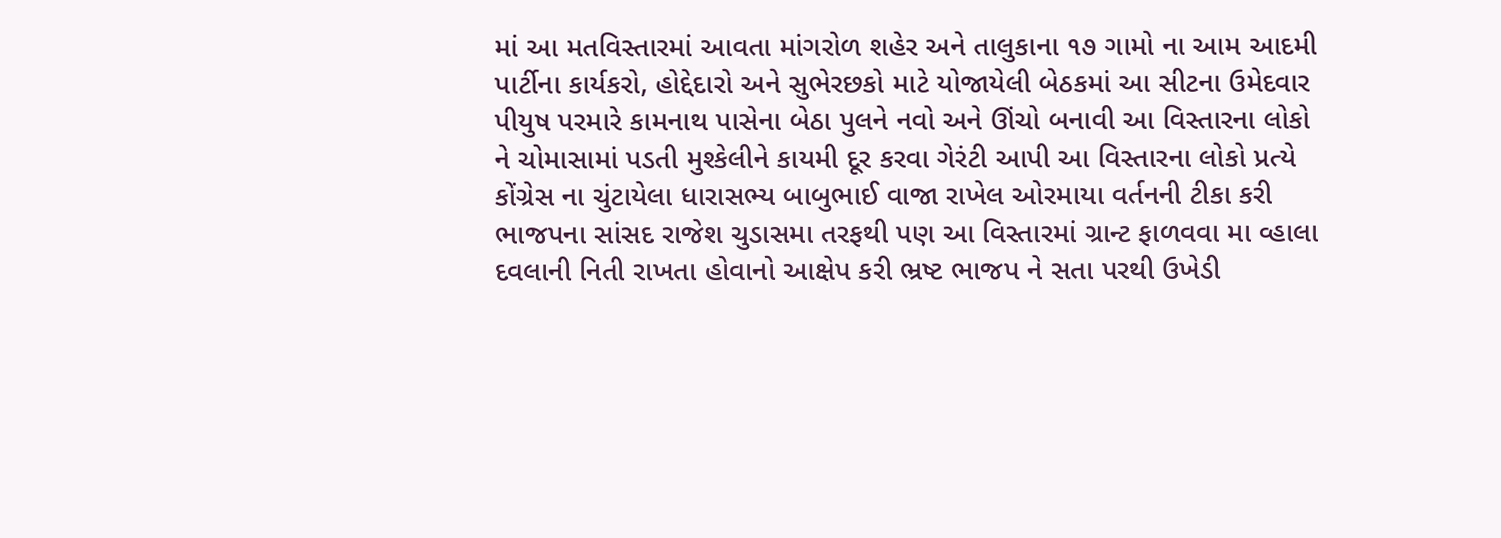માં આ મતવિસ્તારમાં આવતા માંગરોળ શહેર અને તાલુકાના ૧૭ ગામો ના આમ આદમી પાર્ટીના કાર્યકરો, હોદ્દેદારો અને સુભેરછકો માટે યોજાયેલી બેઠકમાં આ સીટના ઉમેદવાર પીયુષ પરમારે કામનાથ પાસેના બેઠા પુલને નવો અને ઊંચો બનાવી આ વિસ્તારના લોકો ને ચોમાસામાં પડતી મુશ્કેલીને કાયમી દૂર કરવા ગેરંટી આપી આ વિસ્તારના લોકો પ્રત્યે કોંગ્રેસ ના ચુંટાયેલા ધારાસભ્ય બાબુભાઈ વાજા રાખેલ ઓરમાયા વર્તનની ટીકા કરી ભાજપના સાંસદ રાજેશ ચુડાસમા તરફથી પણ આ વિસ્તારમાં ગ્રાન્ટ ફાળવવા મા વ્હાલા દવલાની નિતી રાખતા હોવાનો આક્ષેપ કરી ભ્રષ્ટ ભાજપ ને સતા પરથી ઉખેડી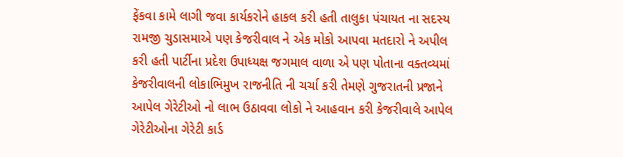ફેંકવા કામે લાગી જવા કાર્યકરોને હાકલ કરી હતી તાલુકા પંચાયત ના સદસ્ય રામજી ચુડાસમાએ પણ કેજરીવાલ ને એક મોકો આપવા મતદારો ને અપીલ કરી હતી પાર્ટીના પ્રદેશ ઉપાધ્યક્ષ જગમાલ વાળા એ પણ પોતાના વક્તવ્યમાં કેજરીવાલની લોકાભિમુખ રાજનીતિ ની ચર્ચા કરી તેમણે ગુજરાતની પ્રજાને આપેલ ગેરેટીઓ નો લાભ ઉઠાવવા લોકો ને આહવાન કરી કેજરીવાલે આપેલ ગેરેટીઓના ગેરેટી કાર્ડ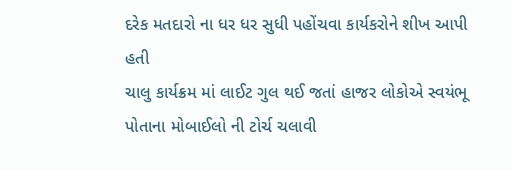દરેક મતદારો ના ધર ધર સુધી પહોંચવા કાર્યકરોને શીખ આપી હતી
ચાલુ કાર્યક્રમ માં લાઈટ ગુલ થઈ જતાં હાજર લોકોએ સ્વયંભૂ પોતાના મોબાઈલો ની ટોર્ચ ચલાવી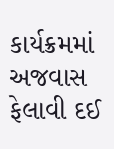કાર્યક્રમમાં અજવાસ ફેલાવી દઈ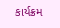કાર્યક્રમ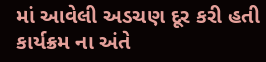માં આવેલી અડચણ દૂર કરી હતી કાર્યક્રમ ના અંતે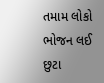તમામ લોકો ભોજન લઈ છુટા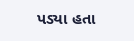પડ્યા હતા